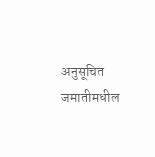अनुसूचित जमातीमधील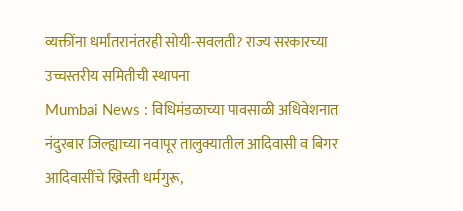व्यक्तींना धर्मांतरानंतरही सोयी-सवलती? राज्य सरकारच्या उच्चस्तरीय समितीची स्थापना
Mumbai News : विधिमंडळाच्या पावसाळी अधिवेशनात नंदुरबार जिल्ह्याच्या नवापूर तालुक्यातील आदिवासी व बिगर आदिवासींचे ख्रिस्ती धर्मगुरू,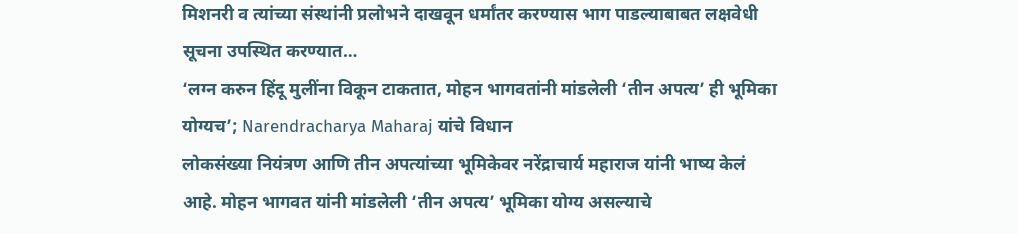मिशनरी व त्यांच्या संस्थांनी प्रलोभने दाखवून धर्मांतर करण्यास भाग पाडल्याबाबत लक्षवेधी सूचना उपस्थित करण्यात…
‘लग्न करुन हिंदू मुलींना विकून टाकतात, मोहन भागवतांनी मांडलेली ‘तीन अपत्य’ ही भूमिका योग्यच’; Narendracharya Maharaj यांचे विधान
लोकसंख्या नियंत्रण आणि तीन अपत्यांच्या भूमिकेवर नरेंद्राचार्य महाराज यांनी भाष्य केलं आहे. मोहन भागवत यांनी मांडलेली ‘तीन अपत्य’ भूमिका योग्य असल्याचे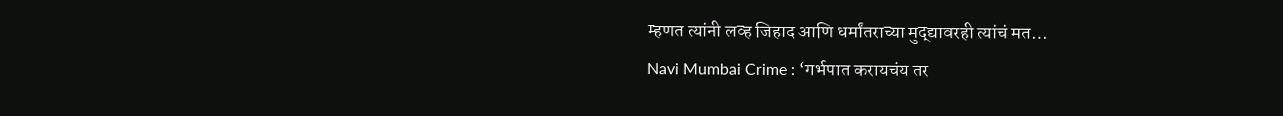म्हणत त्यांनी लव्ह जिहाद आणि धर्मांतराच्या मुद्द्यावरही त्यांचं मत…
Navi Mumbai Crime : ‘गर्भपात करायचंय तर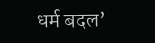धर्म बदल’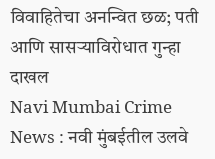विवाहितेचा अनन्वित छळ; पती आणि सासऱ्याविरोधात गुन्हा दाखल
Navi Mumbai Crime News : नवी मुंबईतील उलवे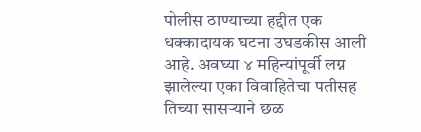पोलीस ठाण्याच्या हद्दीत एक धक्कादायक घटना उघडकीस आली आहे. अवघ्या ४ महिन्यांपूर्वी लग्न झालेल्या एका विवाहितेचा पतीसह तिच्या सासऱ्याने छळ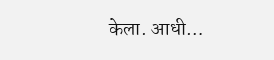केला. आधी…